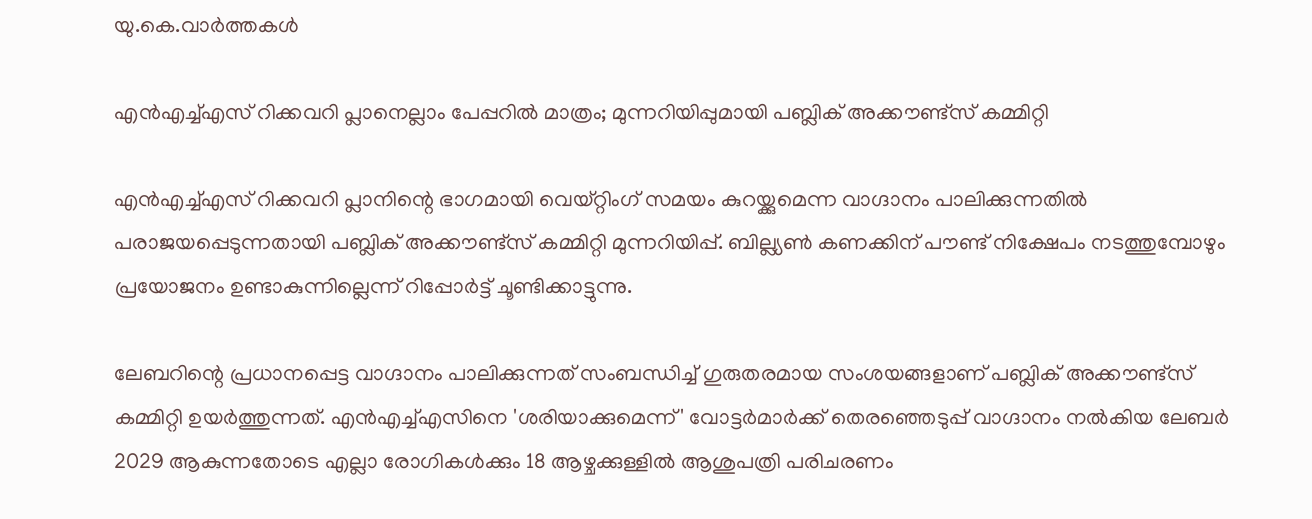യു.കെ.വാര്‍ത്തകള്‍

എന്‍എച്ച്എസ് റിക്കവറി പ്ലാനെല്ലാം പേപ്പറില്‍ മാത്രം; മുന്നറിയിപ്പുമായി പബ്ലിക് അക്കൗണ്ട്‌സ് കമ്മിറ്റി

എന്‍എച്ച്എസ് റിക്കവറി പ്ലാനിന്റെ ഭാഗമായി വെയ്റ്റിംഗ് സമയം കുറയ്ക്കുമെന്ന വാഗ്ദാനം പാലിക്കുന്നതില്‍ പരാജയപ്പെടുന്നതായി പബ്ലിക് അക്കൗണ്ട്‌സ് കമ്മിറ്റി മുന്നറിയിപ്പ്. ബില്ല്യണ്‍ കണക്കിന് പൗണ്ട് നിക്ഷേപം നടത്തുമ്പോഴും പ്രയോജനം ഉണ്ടാകുന്നില്ലെന്ന് റിപ്പോര്‍ട്ട് ചൂണ്ടിക്കാട്ടുന്നു.

ലേബറിന്റെ പ്രധാനപ്പെട്ട വാഗ്ദാനം പാലിക്കുന്നത് സംബന്ധിച്ച് ഗുരുതരമായ സംശയങ്ങളാണ് പബ്ലിക് അക്കൗണ്ട്‌സ് കമ്മിറ്റി ഉയര്‍ത്തുന്നത്. എന്‍എച്ച്എസിനെ 'ശരിയാക്കുമെന്ന്' വോട്ടര്‍മാര്‍ക്ക് തെരഞ്ഞെടുപ്പ് വാഗ്ദാനം നല്‍കിയ ലേബര്‍ 2029 ആകുന്നതോടെ എല്ലാ രോഗികള്‍ക്കും 18 ആഴ്ചക്കുള്ളില്‍ ആശുപത്രി പരിചരണം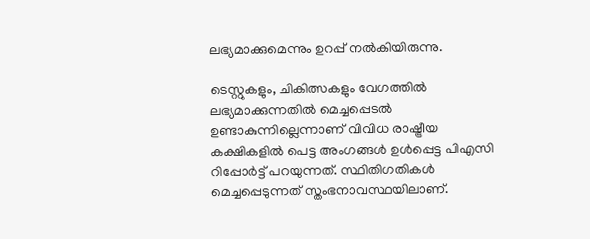ലഭ്യമാക്കുമെന്നും ഉറപ്പ് നല്‍കിയിരുന്നു.

ടെസ്റ്റുകളും, ചികിത്സകളും വേഗത്തില്‍ ലഭ്യമാക്കുന്നതില്‍ മെച്ചപ്പെടല്‍ ഉണ്ടാകുന്നില്ലെന്നാണ് വിവിധ രാഷ്ട്രീയ കക്ഷികളില്‍ പെട്ട അംഗങ്ങള്‍ ഉള്‍പ്പെട്ട പിഎസി റിപ്പോര്‍ട്ട് പറയുന്നത്. സ്ഥിതിഗതികള്‍ മെച്ചപ്പെടുന്നത് സ്തംഭനാവസ്ഥയിലാണ്.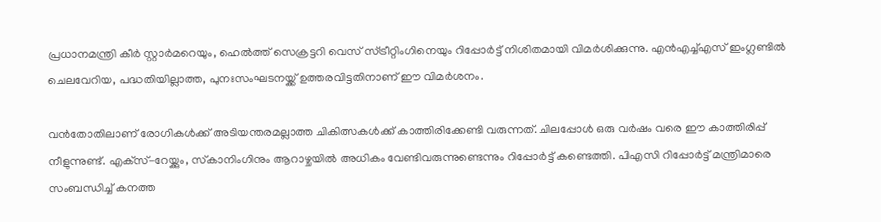പ്രധാനമന്ത്രി കീര്‍ സ്റ്റാര്‍മറെയും, ഹെല്‍ത്ത് സെക്രട്ടറി വെസ് സ്ട്രീറ്റിംഗിനെയും റിപ്പോര്‍ട്ട് നിശിതമായി വിമര്‍ശിക്കുന്നു. എന്‍എച്ച്എസ് ഇംഗ്ലണ്ടില്‍ ചെലവേറിയ, പദ്ധതിയില്ലാത്ത, പുനഃസംഘടനയ്ക്ക് ഉത്തരവിട്ടതിനാണ് ഈ വിമര്‍ശനം.

വന്‍തോതിലാണ് രോഗികള്‍ക്ക് അടിയന്തരമല്ലാത്ത ചികിത്സകള്‍ക്ക് കാത്തിരിക്കേണ്ടി വരുന്നത്. ചിലപ്പോള്‍ ഒരു വര്‍ഷം വരെ ഈ കാത്തിരിപ്പ് നീളുന്നുണ്ട്. എക്‌സ്-റേയ്ക്കും, സ്‌കാനിംഗിനും ആറാഴ്ചയില്‍ അധികം വേണ്ടിവരുന്നുണ്ടെന്നും റിപ്പോര്‍ട്ട് കണ്ടെത്തി. പിഎസി റിപ്പോര്‍ട്ട് മന്ത്രിമാരെ സംബന്ധിച്ച് കനത്ത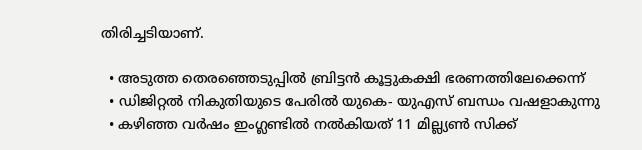തിരിച്ചടിയാണ്.

  • അടുത്ത തെരഞ്ഞെടുപ്പില്‍ ബ്രിട്ടന്‍ കൂട്ടുകക്ഷി ഭരണത്തിലേക്കെന്ന്
  • ഡിജിറ്റല്‍ നികുതിയുടെ പേരില്‍ യുകെ- യുഎസ് ബന്ധം വഷളാകുന്നു
  • കഴിഞ്ഞ വര്‍ഷം ഇംഗ്ലണ്ടില്‍ നല്‍കിയത് 11 മില്ല്യണ്‍ സിക്ക്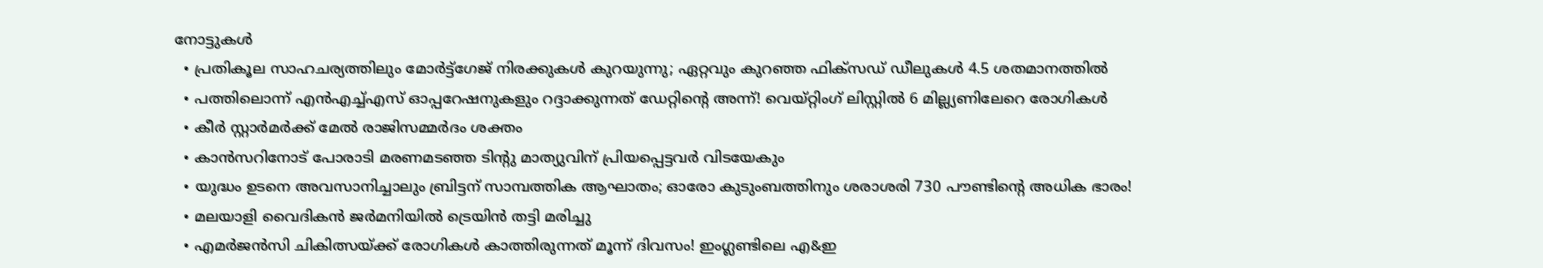നോട്ടുകള്‍
  • പ്രതികൂല സാഹചര്യത്തിലും മോര്‍ട്ട്‌ഗേജ് നിരക്കുകള്‍ കുറയുന്നു; ഏറ്റവും കുറഞ്ഞ ഫിക്‌സഡ് ഡീലുകള്‍ 4.5 ശതമാനത്തില്‍
  • പത്തിലൊന്ന് എന്‍എച്ച്എസ് ഓപ്പറേഷനുകളും റദ്ദാക്കുന്നത് ഡേറ്റിന്റെ അന്ന്! വെയ്റ്റിംഗ് ലിസ്റ്റില്‍ 6 മില്ല്യണിലേറെ രോഗികള്‍
  • കീര്‍ സ്റ്റാര്‍മര്‍ക്ക് മേല്‍ രാജിസമ്മര്‍ദം ശക്തം
  • കാന്‍സറിനോട് പോരാടി മരണമടഞ്ഞ ടിന്റു മാത്യുവിന് പ്രിയപ്പെട്ടവര്‍ വിടയേകും
  • യുദ്ധം ഉടനെ അവസാനിച്ചാലും ബ്രിട്ടന് സാമ്പത്തിക ആഘാതം; ഓരോ കുടുംബത്തിനും ശരാശരി 730 പൗണ്ടിന്റെ അധിക ഭാരം!
  • മലയാളി വൈദികന്‍ ജര്‍മനിയില്‍ ട്രെയിന്‍ തട്ടി മരിച്ചു
  • എമര്‍ജന്‍സി ചികിത്സയ്ക്ക് രോഗികള്‍ കാത്തിരുന്നത് മൂന്ന് ദിവസം! ഇംഗ്ലണ്ടിലെ എ&ഇ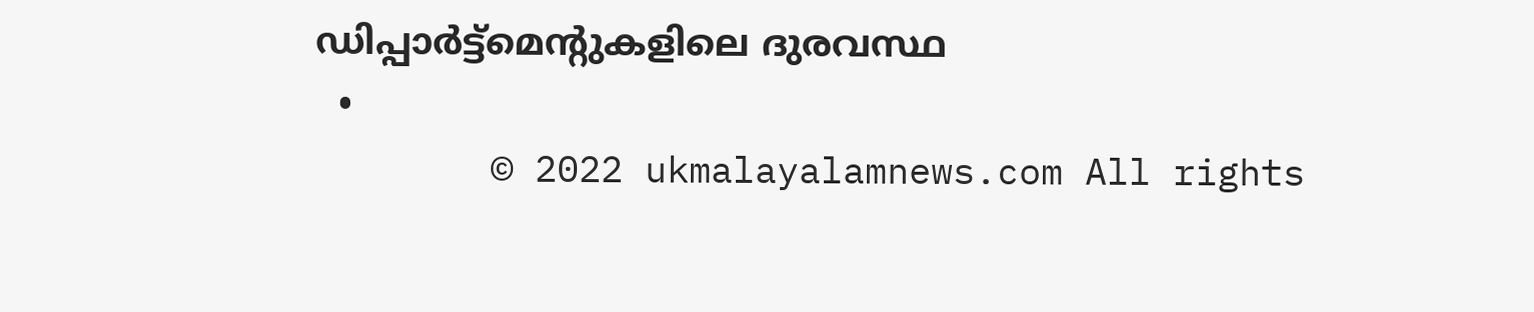ഡിപ്പാര്‍ട്ട്‌മെന്റുകളിലെ ദുരവസ്ഥ
  •
        © 2022 ukmalayalamnews.com All rights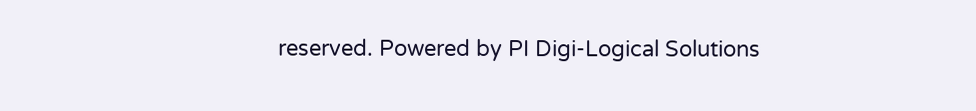reserved. Powered by PI Digi-Logical Solutions